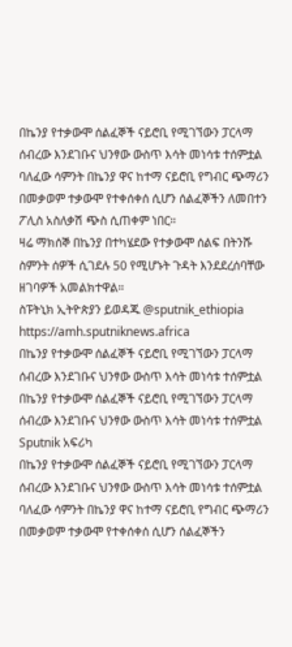በኬንያ የተቃውሞ ሰልፈኞች ናይሮቢ የሚገኘውን ፓርላማ ሰብረው እንደገቡና ህንፃው ውስጥ እሳት መነሳቱ ተሰምቷል
ባለፈው ሳምንት በኬንያ ዋና ከተማ ናይሮቢ የግብር ጭማሪን በመቃወም ተቃውሞ የተቀሰቀሰ ሲሆን ሰልፈኞችን ለመበተን ፖሊስ አስለቃሽ ጭስ ሲጠቀም ነበር።
ዛሬ ማክሰኞ በኬንያ በተካሄደው የተቃውሞ ሰልፍ በትንሹ ስምንት ሰዎች ሲገደሉ 50 የሚሆኑት ጉዳት እንደደረሰባቸው ዘገባዎች አመልክተዋል።
ስፑትኒክ ኢትዮጵያን ይወዳጁ @sputnik_ethiopia
https://amh.sputniknews.africa
በኬንያ የተቃውሞ ሰልፈኞች ናይሮቢ የሚገኘውን ፓርላማ ሰብረው እንደገቡና ህንፃው ውስጥ እሳት መነሳቱ ተሰምቷል
በኬንያ የተቃውሞ ሰልፈኞች ናይሮቢ የሚገኘውን ፓርላማ ሰብረው እንደገቡና ህንፃው ውስጥ እሳት መነሳቱ ተሰምቷል
Sputnik አፍሪካ
በኬንያ የተቃውሞ ሰልፈኞች ናይሮቢ የሚገኘውን ፓርላማ ሰብረው እንደገቡና ህንፃው ውስጥ እሳት መነሳቱ ተሰምቷል ባለፈው ሳምንት በኬንያ ዋና ከተማ ናይሮቢ የግብር ጭማሪን በመቃወም ተቃውሞ የተቀሰቀሰ ሲሆን ሰልፈኞችን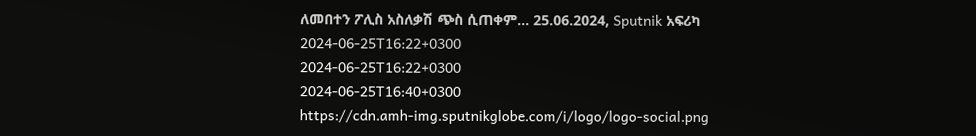ለመበተን ፖሊስ አስለቃሽ ጭስ ሲጠቀም... 25.06.2024, Sputnik አፍሪካ
2024-06-25T16:22+0300
2024-06-25T16:22+0300
2024-06-25T16:40+0300
https://cdn.amh-img.sputnikglobe.com/i/logo/logo-social.png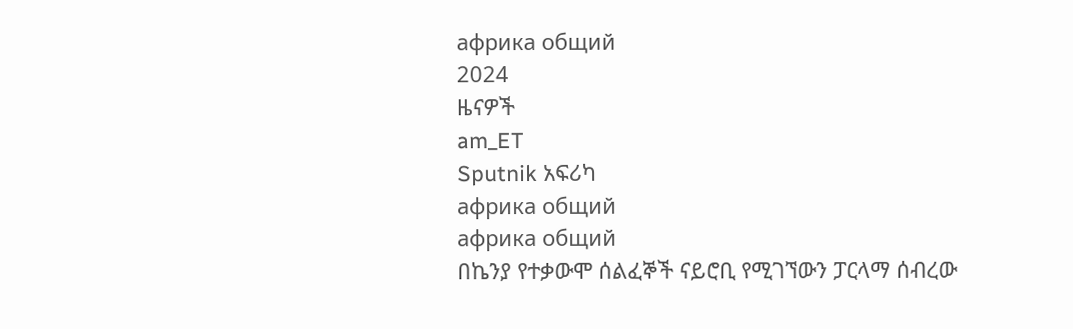африка общий
2024
ዜናዎች
am_ET
Sputnik አፍሪካ
африка общий
африка общий
በኬንያ የተቃውሞ ሰልፈኞች ናይሮቢ የሚገኘውን ፓርላማ ሰብረው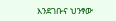እንደገቡና ህንፃው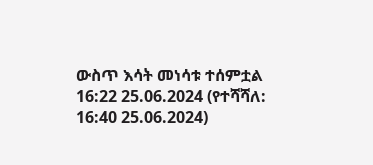ውስጥ እሳት መነሳቱ ተሰምቷል
16:22 25.06.2024 (የተሻሻለ: 16:40 25.06.2024)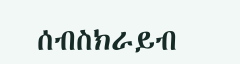ሰብስክራይብ